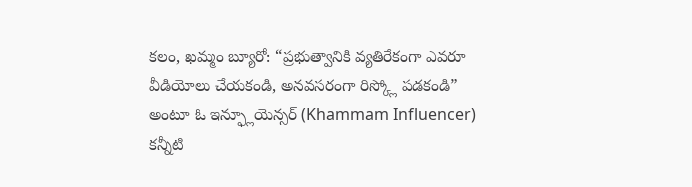కలం, ఖమ్మం బ్యూరో: “ప్రభుత్వానికి వ్యతిరేకంగా ఎవరూ వీడియోలు చేయకండి, అనవసరంగా రిస్క్లో పడకండి” అంటూ ఓ ఇన్ఫ్లూయెన్సర్ (Khammam Influencer) కన్నీటి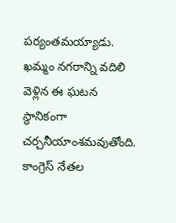పర్యంతమయ్యాడు. ఖమ్మం నగరాన్ని వదిలి వెళ్లిన ఈ ఘటన స్థానికంగా చర్చనీయాంశమవుతోంది. కాంగ్రెస్ నేతల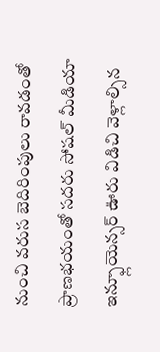నుంచి వరుస బెదిరింపులు రావడంతో ప్రాణభయంతో సదరు సోషల్ మీడియా ఇన్ఫ్లూయెన్సర్ ఊరు విడిచి వెళ్లాల్సిన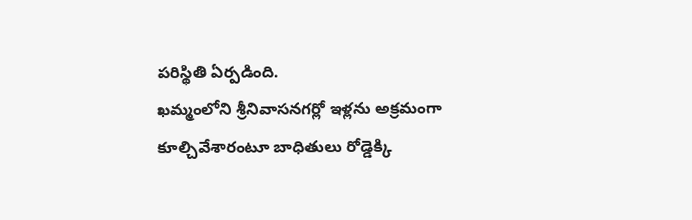పరిస్థితి ఏర్పడింది.
ఖమ్మంలోని శ్రీనివాసనగర్లో ఇళ్లను అక్రమంగా కూల్చివేశారంటూ బాధితులు రోడ్డెక్కి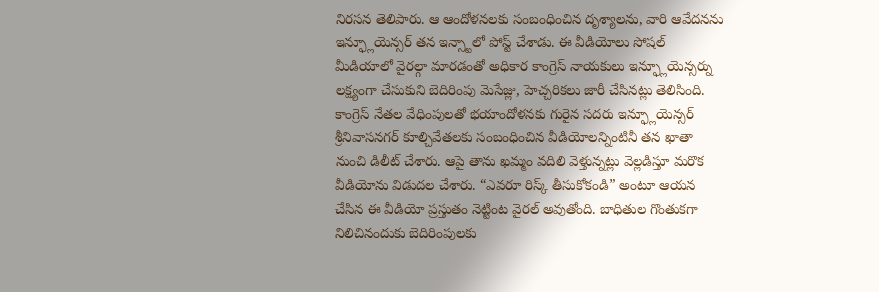నిరసన తెలిపారు. ఆ ఆందోళనలకు సంబంధించిన దృశ్యాలను, వారి ఆవేదనను ఇన్ఫ్లూయెన్సర్ తన ఇన్స్టాలో పోస్ట్ చేశాడు. ఈ వీడియోలు సోషల్ మీడియాలో వైరల్గా మారడంతో అధికార కాంగ్రెస్ నాయకులు ఇన్ఫ్లూయెన్సర్ను లక్ష్యంగా చేసుకుని బెదిరింపు మెసేజ్లు, హెచ్చరికలు జారీ చేసినట్లు తెలిసింది.
కాంగ్రెస్ నేతల వేధింపులతో భయాందోళనకు గురైన సదరు ఇన్ఫ్లూయెన్సర్ శ్రీనివాసనగర్ కూల్చివేతలకు సంబంధించిన వీడియోలన్నింటినీ తన ఖాతా నుంచి డిలీట్ చేశారు. ఆపై తాను ఖమ్మం వదిలి వెళ్తున్నట్లు వెల్లడిస్తూ మరొక వీడియోను విడుదల చేశారు. “ఎవరూ రిస్క్ తీసుకోకండి” అంటూ ఆయన చేసిన ఈ వీడియో ప్రస్తుతం నెట్టింట వైరల్ అవుతోంది. బాధితుల గొంతుకగా నిలిచినందుకు బెదిరింపులకు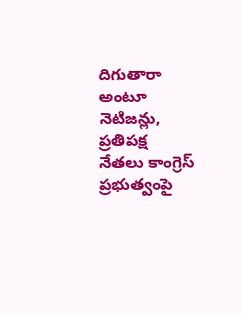దిగుతారా అంటూ నెటిజన్లు, ప్రతిపక్ష నేతలు కాంగ్రెస్ ప్రభుత్వంపై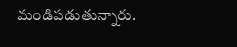మండిపడుతున్నారు.